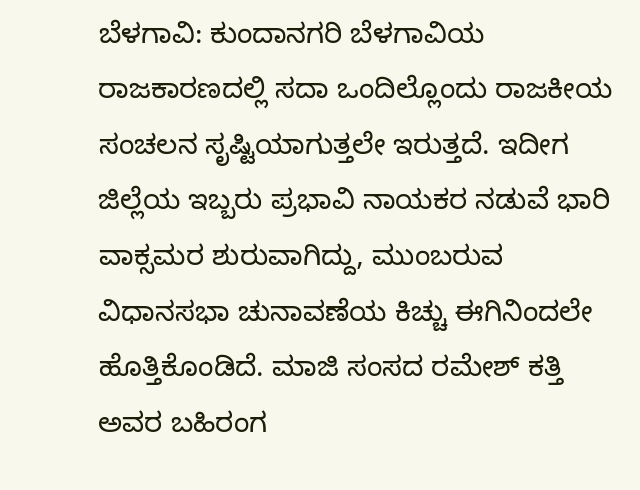ಬೆಳಗಾವಿ: ಕುಂದಾನಗರಿ ಬೆಳಗಾವಿಯ ರಾಜಕಾರಣದಲ್ಲಿ ಸದಾ ಒಂದಿಲ್ಲೊಂದು ರಾಜಕೀಯ ಸಂಚಲನ ಸೃಷ್ಟಿಯಾಗುತ್ತಲೇ ಇರುತ್ತದೆ. ಇದೀಗ ಜಿಲ್ಲೆಯ ಇಬ್ಬರು ಪ್ರಭಾವಿ ನಾಯಕರ ನಡುವೆ ಭಾರಿ ವಾಕ್ಸಮರ ಶುರುವಾಗಿದ್ದು, ಮುಂಬರುವ ವಿಧಾನಸಭಾ ಚುನಾವಣೆಯ ಕಿಚ್ಚು ಈಗಿನಿಂದಲೇ ಹೊತ್ತಿಕೊಂಡಿದೆ. ಮಾಜಿ ಸಂಸದ ರಮೇಶ್ ಕತ್ತಿ ಅವರ ಬಹಿರಂಗ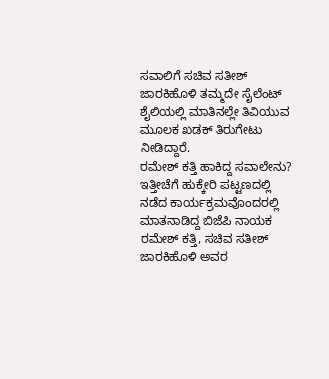ಸವಾಲಿಗೆ ಸಚಿವ ಸತೀಶ್ ಜಾರಕಿಹೊಳಿ ತಮ್ಮದೇ ಸೈಲೆಂಟ್ ಶೈಲಿಯಲ್ಲಿ ಮಾತಿನಲ್ಲೇ ತಿವಿಯುವ ಮೂಲಕ ಖಡಕ್ ತಿರುಗೇಟು ನೀಡಿದ್ದಾರೆ.
ರಮೇಶ್ ಕತ್ತಿ ಹಾಕಿದ್ದ ಸವಾಲೇನು?
ಇತ್ತೀಚೆಗೆ ಹುಕ್ಕೇರಿ ಪಟ್ಟಣದಲ್ಲಿ ನಡೆದ ಕಾರ್ಯಕ್ರಮವೊಂದರಲ್ಲಿ ಮಾತನಾಡಿದ್ದ ಬಿಜೆಪಿ ನಾಯಕ ರಮೇಶ್ ಕತ್ತಿ, ಸಚಿವ ಸತೀಶ್ ಜಾರಕಿಹೊಳಿ ಅವರ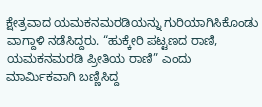ಕ್ಷೇತ್ರವಾದ ಯಮಕನಮರಡಿಯನ್ನು ಗುರಿಯಾಗಿಸಿಕೊಂಡು ವಾಗ್ದಾಳಿ ನಡೆಸಿದ್ದರು. “ಹುಕ್ಕೇರಿ ಪಟ್ಟಣದ ರಾಣಿ, ಯಮಕನಮರಡಿ ಪ್ರೀತಿಯ ರಾಣಿ” ಎಂದು ಮಾರ್ಮಿಕವಾಗಿ ಬಣ್ಣಿಸಿದ್ದ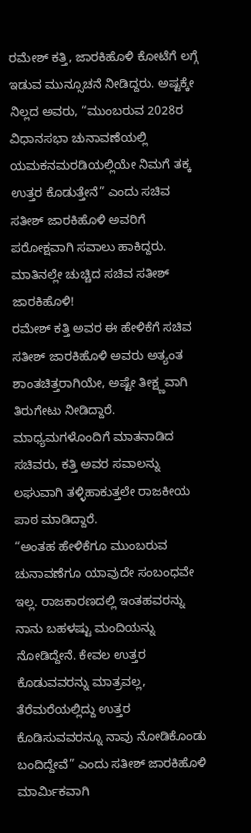ರಮೇಶ್ ಕತ್ತಿ, ಜಾರಕಿಹೊಳಿ ಕೋಟೆಗೆ ಲಗ್ಗೆ ಇಡುವ ಮುನ್ಸೂಚನೆ ನೀಡಿದ್ದರು. ಅಷ್ಟಕ್ಕೇ ನಿಲ್ಲದ ಅವರು, “ಮುಂಬರುವ 2028ರ ವಿಧಾನಸಭಾ ಚುನಾವಣೆಯಲ್ಲಿ ಯಮಕನಮರಡಿಯಲ್ಲಿಯೇ ನಿಮಗೆ ತಕ್ಕ ಉತ್ತರ ಕೊಡುತ್ತೇನೆ” ಎಂದು ಸಚಿವ ಸತೀಶ್ ಜಾರಕಿಹೊಳಿ ಅವರಿಗೆ ಪರೋಕ್ಷವಾಗಿ ಸವಾಲು ಹಾಕಿದ್ದರು.
ಮಾತಿನಲ್ಲೇ ಚುಚ್ಚಿದ ಸಚಿವ ಸತೀಶ್ ಜಾರಕಿಹೊಳಿ!
ರಮೇಶ್ ಕತ್ತಿ ಅವರ ಈ ಹೇಳಿಕೆಗೆ ಸಚಿವ ಸತೀಶ್ ಜಾರಕಿಹೊಳಿ ಅವರು ಅತ್ಯಂತ ಶಾಂತಚಿತ್ತರಾಗಿಯೇ, ಅಷ್ಟೇ ತೀಕ್ಷ್ಣವಾಗಿ ತಿರುಗೇಟು ನೀಡಿದ್ದಾರೆ. ಮಾಧ್ಯಮಗಳೊಂದಿಗೆ ಮಾತನಾಡಿದ ಸಚಿವರು, ಕತ್ತಿ ಅವರ ಸವಾಲನ್ನು ಲಘುವಾಗಿ ತಳ್ಳಿಹಾಕುತ್ತಲೇ ರಾಜಕೀಯ ಪಾಠ ಮಾಡಿದ್ದಾರೆ.
“ಅಂತಹ ಹೇಳಿಕೆಗೂ ಮುಂಬರುವ ಚುನಾವಣೆಗೂ ಯಾವುದೇ ಸಂಬಂಧವೇ ಇಲ್ಲ. ರಾಜಕಾರಣದಲ್ಲಿ ಇಂತಹವರನ್ನು ನಾನು ಬಹಳಷ್ಟು ಮಂದಿಯನ್ನು ನೋಡಿದ್ದೇನೆ. ಕೇವಲ ಉತ್ತರ ಕೊಡುವವರನ್ನು ಮಾತ್ರವಲ್ಲ, ತೆರೆಮರೆಯಲ್ಲಿದ್ದು ಉತ್ತರ ಕೊಡಿಸುವವರನ್ನೂ ನಾವು ನೋಡಿಕೊಂಡು ಬಂದಿದ್ದೇವೆ” ಎಂದು ಸತೀಶ್ ಜಾರಕಿಹೊಳಿ ಮಾರ್ಮಿಕವಾಗಿ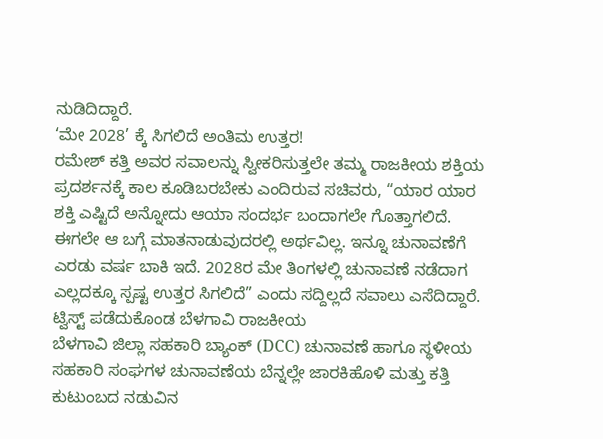ನುಡಿದಿದ್ದಾರೆ.
‘ಮೇ 2028’ ಕ್ಕೆ ಸಿಗಲಿದೆ ಅಂತಿಮ ಉತ್ತರ!
ರಮೇಶ್ ಕತ್ತಿ ಅವರ ಸವಾಲನ್ನು ಸ್ವೀಕರಿಸುತ್ತಲೇ ತಮ್ಮ ರಾಜಕೀಯ ಶಕ್ತಿಯ ಪ್ರದರ್ಶನಕ್ಕೆ ಕಾಲ ಕೂಡಿಬರಬೇಕು ಎಂದಿರುವ ಸಚಿವರು, “ಯಾರ ಯಾರ ಶಕ್ತಿ ಎಷ್ಟಿದೆ ಅನ್ನೋದು ಆಯಾ ಸಂದರ್ಭ ಬಂದಾಗಲೇ ಗೊತ್ತಾಗಲಿದೆ. ಈಗಲೇ ಆ ಬಗ್ಗೆ ಮಾತನಾಡುವುದರಲ್ಲಿ ಅರ್ಥವಿಲ್ಲ. ಇನ್ನೂ ಚುನಾವಣೆಗೆ ಎರಡು ವರ್ಷ ಬಾಕಿ ಇದೆ. 2028ರ ಮೇ ತಿಂಗಳಲ್ಲಿ ಚುನಾವಣೆ ನಡೆದಾಗ ಎಲ್ಲದಕ್ಕೂ ಸ್ಪಷ್ಟ ಉತ್ತರ ಸಿಗಲಿದೆ” ಎಂದು ಸದ್ದಿಲ್ಲದೆ ಸವಾಲು ಎಸೆದಿದ್ದಾರೆ.
ಟ್ವಿಸ್ಟ್ ಪಡೆದುಕೊಂಡ ಬೆಳಗಾವಿ ರಾಜಕೀಯ
ಬೆಳಗಾವಿ ಜಿಲ್ಲಾ ಸಹಕಾರಿ ಬ್ಯಾಂಕ್ (DCC) ಚುನಾವಣೆ ಹಾಗೂ ಸ್ಥಳೀಯ ಸಹಕಾರಿ ಸಂಘಗಳ ಚುನಾವಣೆಯ ಬೆನ್ನಲ್ಲೇ ಜಾರಕಿಹೊಳಿ ಮತ್ತು ಕತ್ತಿ ಕುಟುಂಬದ ನಡುವಿನ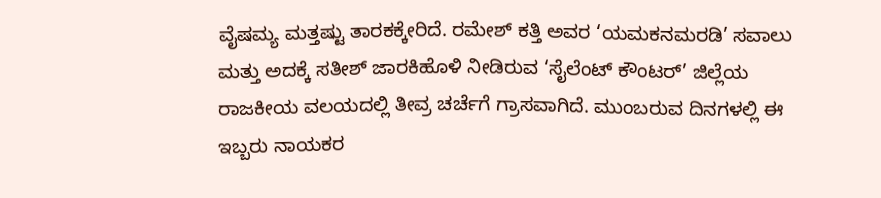ವೈಷಮ್ಯ ಮತ್ತಷ್ಟು ತಾರಕಕ್ಕೇರಿದೆ. ರಮೇಶ್ ಕತ್ತಿ ಅವರ ‘ಯಮಕನಮರಡಿ’ ಸವಾಲು ಮತ್ತು ಅದಕ್ಕೆ ಸತೀಶ್ ಜಾರಕಿಹೊಳಿ ನೀಡಿರುವ ‘ಸೈಲೆಂಟ್ ಕೌಂಟರ್’ ಜಿಲ್ಲೆಯ ರಾಜಕೀಯ ವಲಯದಲ್ಲಿ ತೀವ್ರ ಚರ್ಚೆಗೆ ಗ್ರಾಸವಾಗಿದೆ. ಮುಂಬರುವ ದಿನಗಳಲ್ಲಿ ಈ ಇಬ್ಬರು ನಾಯಕರ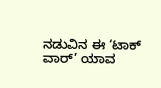ನಡುವಿನ ಈ ‘ಟಾಕ್ ವಾರ್’ ಯಾವ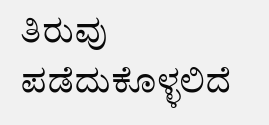ತಿರುವು ಪಡೆದುಕೊಳ್ಳಲಿದೆ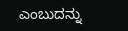ಎಂಬುದನ್ನು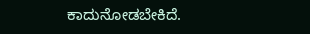ಕಾದುನೋಡಬೇಕಿದೆ.